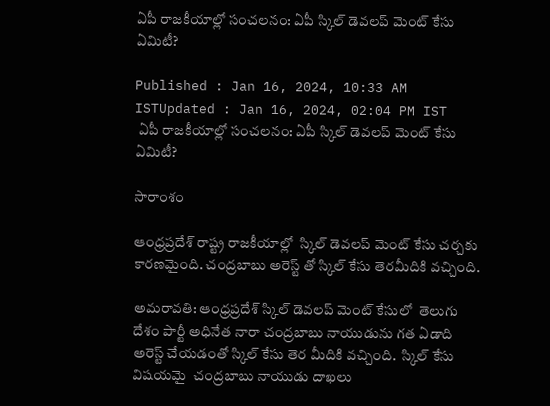ఏపీ రాజకీయాల్లో సంచలనం: ఏపీ స్కిల్ డెవలప్ మెంట్ కేసు ఏమిటీ?

Published : Jan 16, 2024, 10:33 AM ISTUpdated : Jan 16, 2024, 02:04 PM IST
 ఏపీ రాజకీయాల్లో సంచలనం: ఏపీ స్కిల్ డెవలప్ మెంట్ కేసు ఏమిటీ?

సారాంశం

ఆంధ్రప్రదేశ్ రాష్ట్ర రాజకీయాల్లో  స్కిల్ డెవలప్ మెంట్ కేసు చర్చకు కారణమైంది. చంద్రబాబు అరెస్ట్ తో స్కిల్ కేసు తెరమీదికి వచ్చింది.

అమరావతి: ఆంధ్రప్రదేశ్ స్కిల్ డెవలప్ మెంట్ కేసులో  తెలుగు దేశం పార్టీ అధినేత నారా చంద్రబాబు నాయుడును గత ఏడాది  అరెస్ట్ చేయడంతో స్కిల్ కేసు తెర మీదికి వచ్చింది.  స్కిల్ కేసు విషయమై  చంద్రబాబు నాయుడు దాఖలు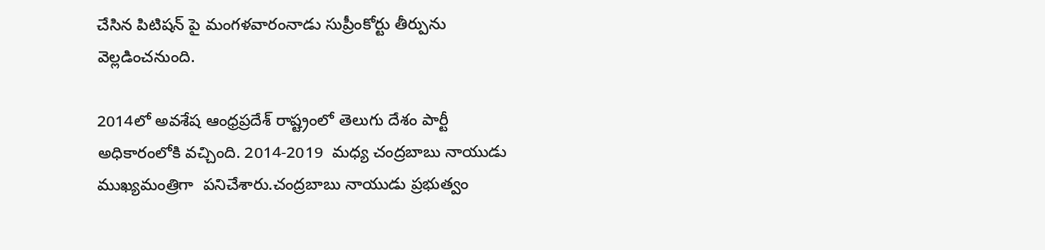చేసిన పిటిషన్ పై మంగళవారంనాడు సుప్రీంకోర్టు తీర్పును వెల్లడించనుంది.

2014లో అవశేష ఆంధ్రప్రదేశ్ రాష్ట్రంలో తెలుగు దేశం పార్టీ అధికారంలోకి వచ్చింది. 2014-2019  మధ్య చంద్రబాబు నాయుడు ముఖ్యమంత్రిగా  పనిచేశారు.చంద్రబాబు నాయుడు ప్రభుత్వం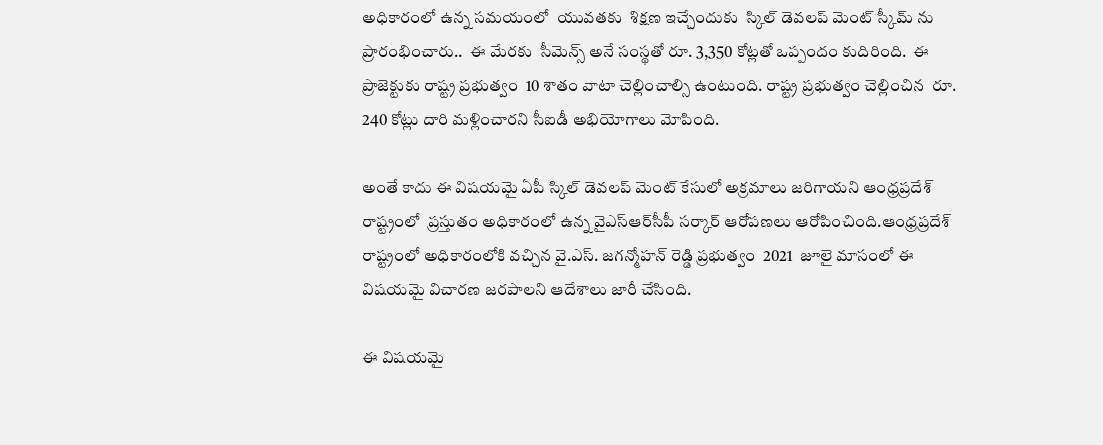అధికారంలో ఉన్న సమయంలో  యువతకు  శిక్షణ ఇచ్చేందుకు  స్కిల్ డెవలప్ మెంట్ స్కీమ్ ను ప్రారంభించారు..  ఈ మేరకు  సీమెన్స్ అనే సంస్థతో రూ. 3,350 కోట్లతో ఒప్పందం కుదిరింది.  ఈ ప్రాజెక్టుకు రాష్ట్ర ప్రభుత్వం  10 శాతం వాటా చెల్లించాల్సి ఉంటుంది. రాష్ట్ర ప్రభుత్వం చెల్లించిన  రూ. 240 కోట్లు దారి మళ్లించారని సీఐడీ అభియోగాలు మోపింది.

అంతే కాదు ఈ విషయమై ఏపీ స్కిల్ డెవలప్ మెంట్ కేసులో అక్రమాలు జరిగాయని ఆంధ్రప్రదేశ్ రాష్ట్రంలో  ప్రస్తుతం అధికారంలో ఉన్న వైఎస్ఆర్‌సీపీ సర్కార్ ఆరోపణలు ఆరోపించింది.ఆంధ్రప్రదేశ్ రాష్ట్రంలో అధికారంలోకి వచ్చిన వై.ఎస్. జగన్మోహన్ రెడ్డి ప్రభుత్వం  2021  జూలై మాసంలో ఈ విషయమై విచారణ జరపాలని ఆదేశాలు జారీ చేసింది.

ఈ విషయమై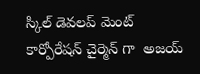స్కిల్ డెవలప్ మెంట్  కార్పోరేషన్ చైర్మెన్ గా  అజయ్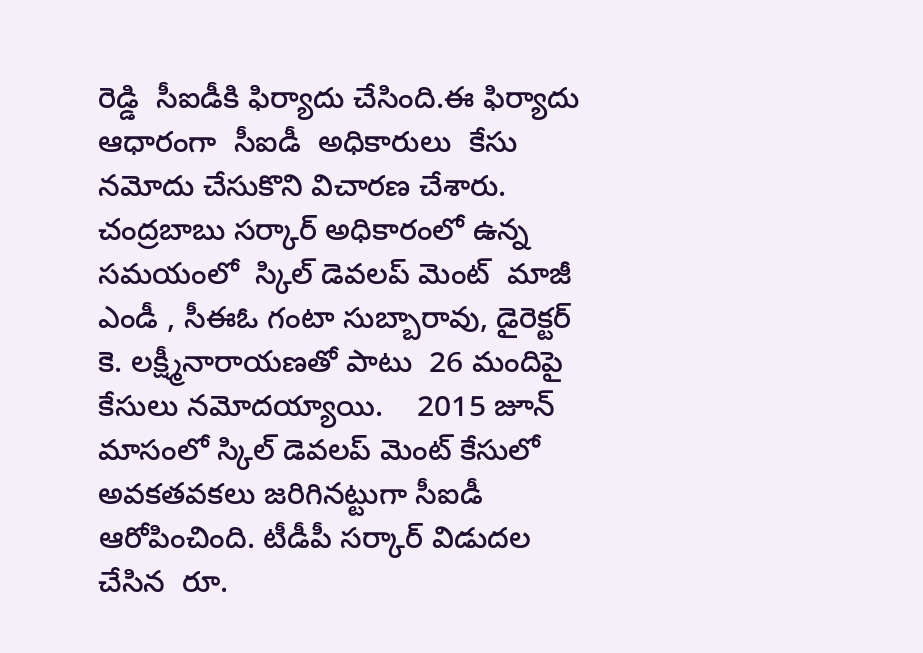రెడ్డి  సీఐడీకి ఫిర్యాదు చేసింది.ఈ ఫిర్యాదు ఆధారంగా  సీఐడీ  అధికారులు  కేసు నమోదు చేసుకొని విచారణ చేశారు.   చంద్రబాబు సర్కార్ అధికారంలో ఉన్న సమయంలో  స్కిల్ డెవలప్ మెంట్  మాజీ ఎండీ , సీఈఓ గంటా సుబ్బారావు, డైరెక్టర్ కె. లక్ష్మీనారాయణతో పాటు  26 మందిపై కేసులు నమోదయ్యాయి.    2015 జూన్ మాసంలో స్కిల్ డెవలప్ మెంట్ కేసులో అవకతవకలు జరిగినట్టుగా సీఐడీ ఆరోపించింది. టీడీపీ సర్కార్ విడుదల చేసిన  రూ.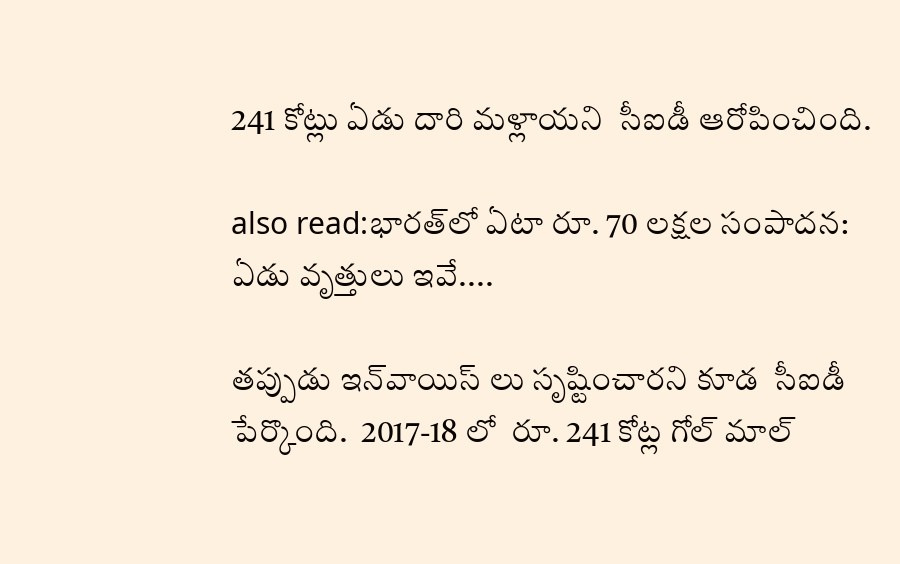241 కోట్లు ఏడు దారి మళ్లాయని  సీఐడీ ఆరోపించింది.

also read:భారత్‌లో ఏటా రూ. 70 లక్షల సంపాదన: ఏడు వృత్తులు ఇవే....

తప్పుడు ఇన్‌వాయిస్ లు సృష్టించారని కూడ  సీఐడీ పేర్కొంది.  2017-18 లో  రూ. 241 కోట్ల గోల్ మాల్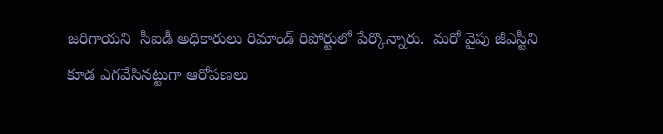జరిగాయని  సీఐడీ అధికారులు రిమాండ్ రిపోర్టులో పేర్కొన్నారు.  మరో వైపు జీఎస్టీని కూడ ఎగవేసినట్టుగా ఆరోపణలు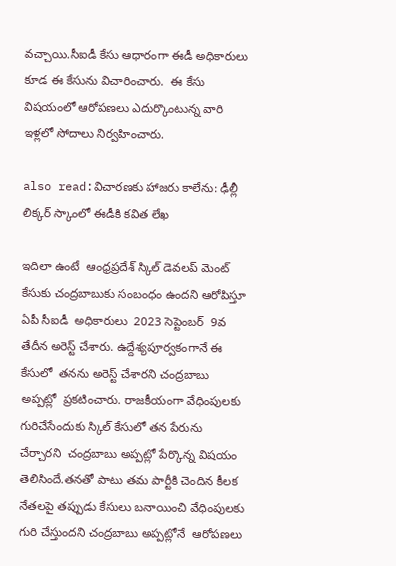వచ్చాయి.సీఐడీ కేసు ఆధారంగా ఈడీ అధికారులు కూడ ఈ కేసును విచారించారు.  ఈ కేసు విషయంలో ఆరోపణలు ఎదుర్కొంటున్న వారి ఇళ్లలో సోదాలు నిర్వహించారు.

also read:విచారణకు హాజరు కాలేను: ఢీల్లీ లిక్కర్ స్కాంలో ఈడీకి కవిత లేఖ

ఇదిలా ఉంటే  ఆంధ్రప్రదేశ్ స్కిల్ డెవలప్ మెంట్ కేసుకు చంద్రబాబుకు సంబంధం ఉందని ఆరోపిస్తూ  ఏపీ సీఐడీ  అధికారులు  2023 సెప్టెంబర్  9వ తేదీన అరెస్ట్ చేశారు. ఉద్దేశ్యపూర్వకంగానే ఈ కేసులో  తనను అరెస్ట్ చేశారని చంద్రబాబు అప్పట్లో  ప్రకటించారు. రాజకీయంగా వేధింపులకు గురిచేసేందుకు స్కిల్ కేసులో తన పేరును చేర్చారని  చంద్రబాబు అప్పట్లో పేర్కొన్న విషయం తెలిసిందే.తనతో పాటు తమ పార్టీకి చెందిన కీలక నేతలపై తప్పుడు కేసులు బనాయించి వేధింపులకు గురి చేస్తుందని చంద్రబాబు అప్పట్లోనే  ఆరోపణలు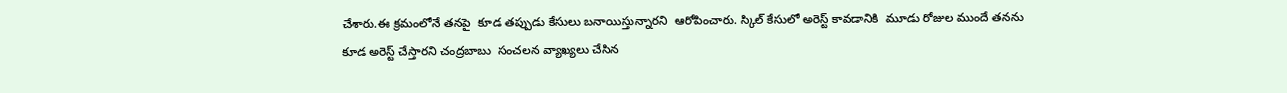చేశారు.ఈ క్రమంలోనే తనపై  కూడ తప్పుడు కేసులు బనాయిస్తున్నారని  ఆరోపించారు. స్కిల్ కేసులో అరెస్ట్ కావడానికి  మూడు రోజుల ముందే తనను కూడ అరెస్ట్ చేస్తారని చంద్రబాబు  సంచలన వ్యాఖ్యలు చేసిన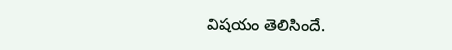విషయం తెలిసిందే.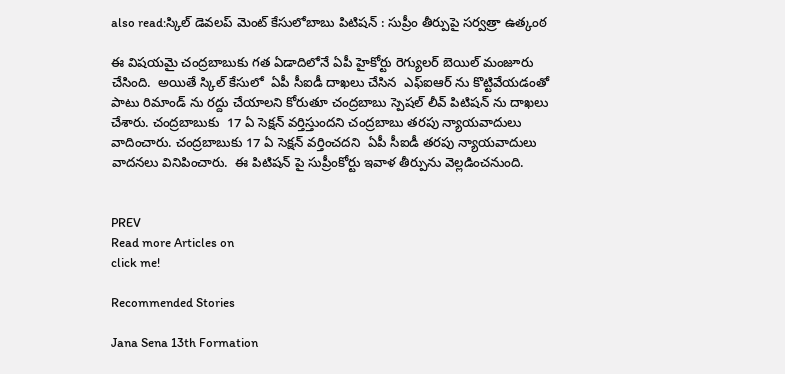also read:స్కిల్ డెవలప్ మెంట్ కేసులోబాబు పిటిషన్ : సుప్రీం తీర్పుపై సర్వత్రా ఉత్కంఠ

ఈ విషయమై చంద్రబాబుకు గత ఏడాదిలోనే ఏపీ హైకోర్టు రెగ్యులర్ బెయిల్ మంజూరు చేసింది.  అయితే స్కిల్ కేసులో  ఏపీ సీఐడీ దాఖలు చేసిన  ఎఫ్ఐఆర్ ను కొట్టివేయడంతో పాటు రిమాండ్ ను రద్దు చేయాలని కోరుతూ చంద్రబాబు స్పెషల్ లీవ్ పిటిషన్ ను దాఖలు చేశారు. చంద్రబాబుకు  17 ఏ సెక్షన్ వర్తిస్తుందని చంద్రబాబు తరపు న్యాయవాదులు వాదించారు. చంద్రబాబుకు 17 ఏ సెక్షన్ వర్తించదని  ఏపీ సీఐడీ తరపు న్యాయవాదులు వాదనలు వినిపించారు.  ఈ పిటిషన్ పై సుప్రీంకోర్టు ఇవాళ తీర్పును వెల్లడించనుంది.


PREV
Read more Articles on
click me!

Recommended Stories

Jana Sena 13th Formation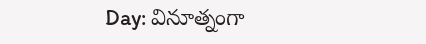Day: వినూత్నంగా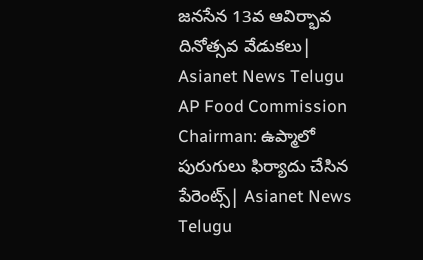జనసేన 13వ ఆవిర్భావ దినోత్సవ వేడుకలు| Asianet News Telugu
AP Food Commission Chairman: ఉప్మాలో పురుగులు ఫిర్యాదు చేసిన పేరెంట్స్| Asianet News Telugu